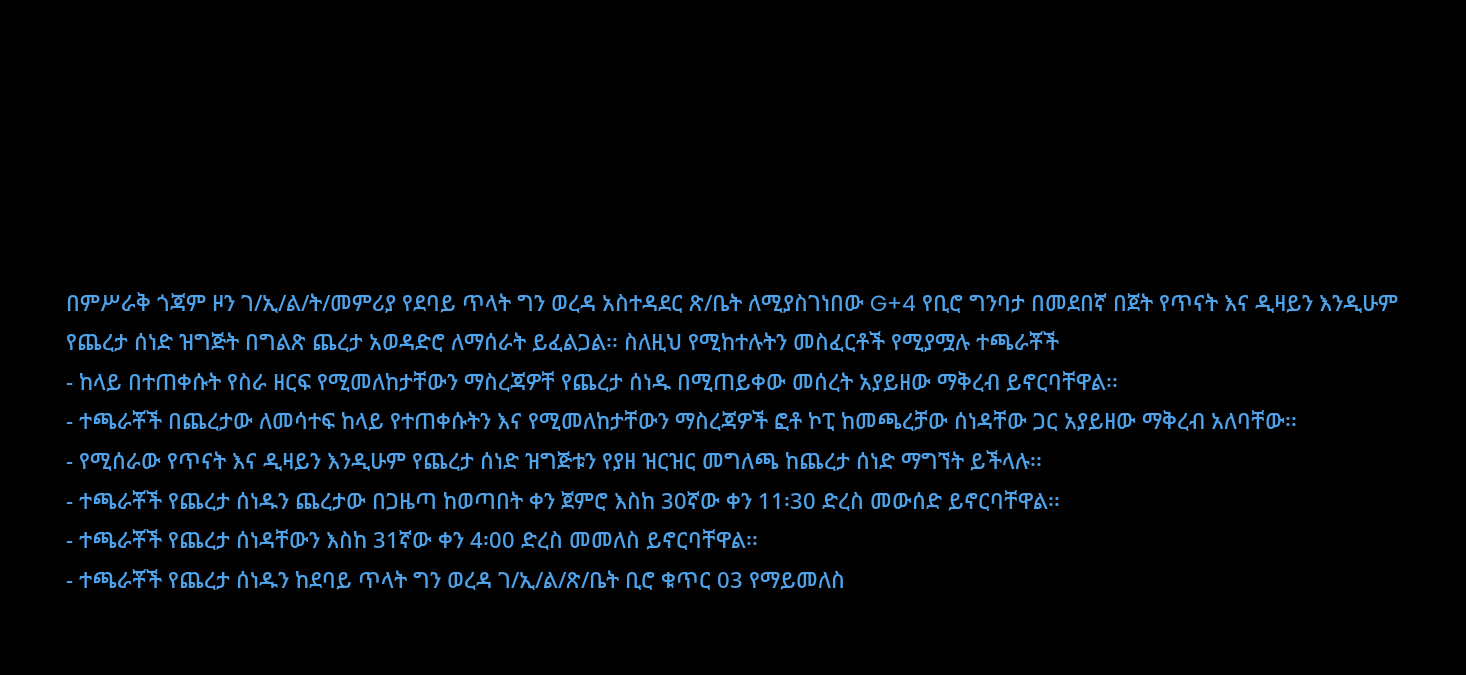በምሥራቅ ጎጃም ዞን ገ/ኢ/ል/ት/መምሪያ የደባይ ጥላት ግን ወረዳ አስተዳደር ጽ/ቤት ለሚያስገነበው G+4 የቢሮ ግንባታ በመደበኛ በጀት የጥናት እና ዲዛይን እንዲሁም የጨረታ ሰነድ ዝግጅት በግልጽ ጨረታ አወዳድሮ ለማሰራት ይፈልጋል፡፡ ስለዚህ የሚከተሉትን መስፈርቶች የሚያሟሉ ተጫራቾች
- ከላይ በተጠቀሱት የስራ ዘርፍ የሚመለከታቸውን ማስረጃዎቸ የጨረታ ሰነዱ በሚጠይቀው መሰረት አያይዘው ማቅረብ ይኖርባቸዋል፡፡
- ተጫራቾች በጨረታው ለመሳተፍ ከላይ የተጠቀሱትን እና የሚመለከታቸውን ማስረጃዎች ፎቶ ኮፒ ከመጫረቻው ሰነዳቸው ጋር አያይዘው ማቅረብ አለባቸው፡፡
- የሚሰራው የጥናት እና ዲዛይን እንዲሁም የጨረታ ሰነድ ዝግጅቱን የያዘ ዝርዝር መግለጫ ከጨረታ ሰነድ ማግኘት ይችላሉ፡፡
- ተጫራቾች የጨረታ ሰነዱን ጨረታው በጋዜጣ ከወጣበት ቀን ጀምሮ እስከ 30ኛው ቀን 11፡30 ድረስ መውሰድ ይኖርባቸዋል፡፡
- ተጫራቾች የጨረታ ሰነዳቸውን እስከ 31ኛው ቀን 4፡00 ድረስ መመለስ ይኖርባቸዋል፡፡
- ተጫራቾች የጨረታ ሰነዱን ከደባይ ጥላት ግን ወረዳ ገ/ኢ/ል/ጽ/ቤት ቢሮ ቁጥር 03 የማይመለስ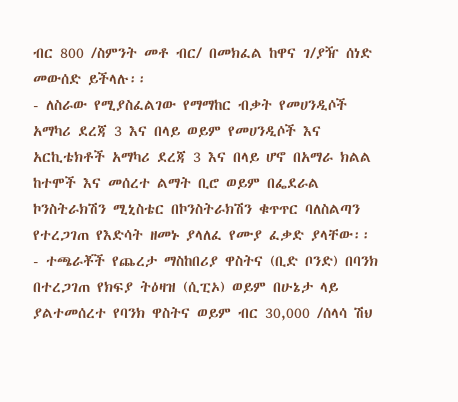ብር 800 /ስምንት መቶ ብር/ በመክፈል ከዋና ገ/ያዥ ሰነድ መውሰድ ይችላሉ፡፡
- ለስራው የሚያስፈልገው የማማከር ብቃት የመሀንዲሶች አማካሪ ደረጃ 3 እና በላይ ወይም የመሀንዲሶች እና አርኪቴክቶች አማካሪ ደረጃ 3 እና በላይ ሆኖ በአማራ ክልል ከተሞች እና መሰረተ ልማት ቢሮ ወይም በፌደራል ኮንስትራክሽን ሚኒስቴር በኮንስትራክሽን ቁጥጥር ባለስልጣን የተረጋገጠ የእድሳት ዘመኑ ያላለፈ የሙያ ፈቃድ ያላቸው፡፡
- ተጫራቾች የጨረታ ማስከበሪያ ዋስትና (ቢድ ቦንድ) በባንክ በተረጋገጠ የክፍያ ትዕዛዝ (ሲፒኦ) ወይም በሁኔታ ላይ ያልተመሰረተ የባንክ ዋስትና ወይም ብር 30,000 /ሰላሳ ሽህ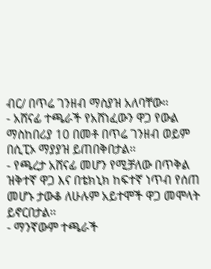ብር/ በጥሬ ገንዘብ ማስያዝ አለባቸው፡፡
- አሸናፊ ተጫራች የአሸነፈውን ዋጋ የውል ማስከበሪያ 10 በመቶ በጥሬ ገንዘብ ወይም በሲፒኦ ማያያዝ ይጠበቅበታል፡፡
- የጫረታ አሸናፊ መሆን የሚቻለው በጥቅል ዝቅተኛ ዋጋ እና በቴክኒክ ከፍተኛ ነጥብ የሰጠ መሆኑ ታውቆ ለሁሉም አይተሞች ዋጋ መሞላት ይኖርበታል፡፡
- ማንኛውም ተጫራች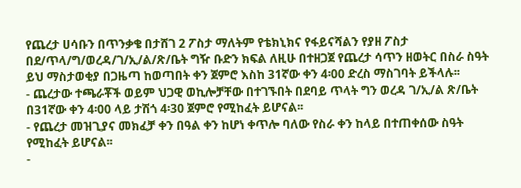የጨረታ ሀሳቡን በጥንቃቄ በታሸገ 2 ፖስታ ማለትም የቴክኒክና የፋይናሻልን የያዘ ፖስታ በደ/ጥላ/ግ/ወረዳ/ገ/ኢ/ል/ጽ/ቤት ግዥ ቡድን ክፍል ለዚሁ በተዘጋጀ የጨረታ ሳጥን ዘወትር በስራ ስዓት ይህ ማስታወቂያ በጋዜጣ ከወጣበት ቀን ጀምሮ እስከ 31ኛው ቀን 4፡00 ድረስ ማስገባት ይችላሉ፡፡
- ጨረታው ተጫራቾች ወይም ህጋዊ ወኪሎቻቸው በተገኙበት በደባይ ጥላት ግን ወረዳ ገ/ኢ/ል ጽ/ቤት በ31ኛው ቀን 4፡00 ላይ ታሽጎ 4፡30 ጀምሮ የሚከፈት ይሆናል፡፡
- የጨረታ መዝጊያና መክፈቻ ቀን በዓል ቀን ከሆነ ቀጥሎ ባለው የስራ ቀን ከላይ በተጠቀሰው ስዓት የሚከፈት ይሆናል፡፡
-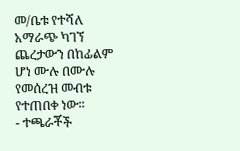መ/ቤቱ የተሻለ አማራጭ ካገኘ ጨረታውን በከፊልም ሆነ ሙሉ በሙሉ የመሰረዝ መብቱ የተጠበቀ ነው፡፡
- ተጫራቾች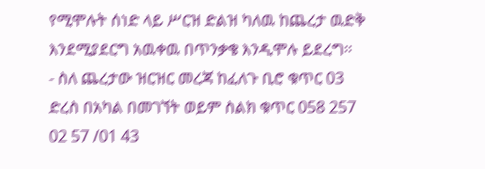የሚሞሉት ሰነድ ላይ ሥርዝ ድልዝ ካለዉ ከጨረታ ዉድቅ እንደሚያደርግ አዉቀዉ በጥንቃቄ እንዲሞሉ ይደረግ፡፡
- ስለ ጨረታው ዝርዝር መረጃ ከፈለጉ ቢሮ ቁጥር 03 ድረስ በአካል በመገኘት ወይም ስልክ ቁጥር 058 257 02 57 /01 43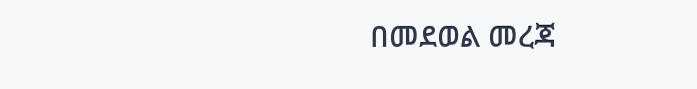በመደወል መረጃ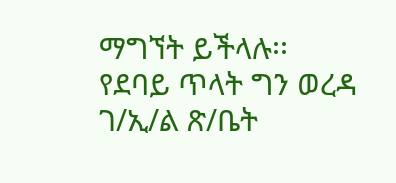ማግኘት ይችላሉ፡፡
የደባይ ጥላት ግን ወረዳ ገ/ኢ/ል ጽ/ቤት